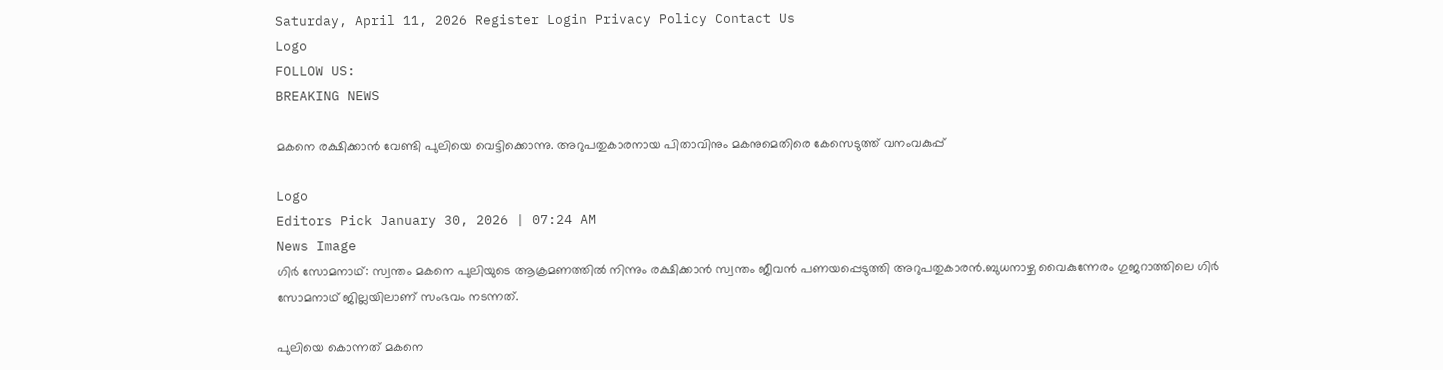Saturday, April 11, 2026 Register Login Privacy Policy Contact Us
Logo
FOLLOW US:
BREAKING NEWS

മകനെ രക്ഷിക്കാൻ വേണ്ടി പുലിയെ വെട്ടിക്കൊന്നു. അറുപതുകാരനായ പിതാവിനും മകനുമെതിരെ കേസെടുത്ത് വനംവകുപ്പ്

Logo
Editors Pick January 30, 2026 | 07:24 AM
News Image
ഗിർ സോമനാഥ്: സ്വന്തം മകനെ പുലിയുടെ ആക്രമണത്തില്‍ നിന്നും രക്ഷിക്കാൻ സ്വന്തം ജീവൻ പണയപ്പെടുത്തി അറുപതുകാരൻ.ബുധനാഴ്ച വൈകുന്നേരം ഗുജറാത്തിലെ ഗിർ സോമനാഥ് ജില്ലയിലാണ് സംഭവം നടന്നത്.

പുലിയെ കൊന്നത് മകനെ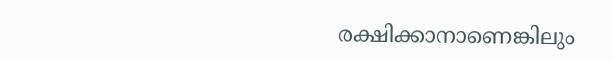രക്ഷിക്കാനാണെങ്കിലും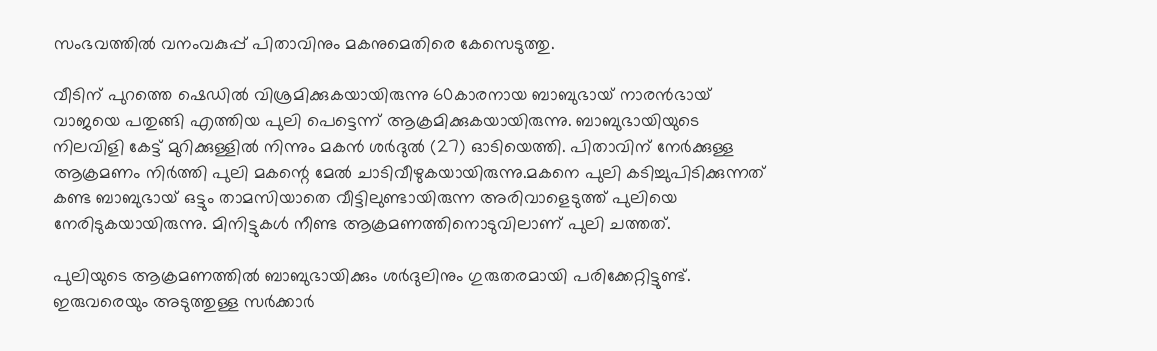സംഭവത്തില്‍ വനംവകുപ്പ് പിതാവിനും മകനുമെതിരെ കേസെടുത്തു.

വീടിന് പുറത്തെ ഷെഡില്‍ വിശ്രമിക്കുകയായിരുന്നു 60കാരനായ ബാബുഭായ് നാരൻഭായ് വാജയെ പതുങ്ങി എത്തിയ പുലി പെട്ടെന്ന് ആക്രമിക്കുകയായിരുന്നു. ബാബുഭായിയുടെ നിലവിളി കേട്ട് മുറിക്കുള്ളില്‍ നിന്നും മകൻ ശർദുല്‍ (27) ഓടിയെത്തി. പിതാവിന് നേർക്കുള്ള ആക്രമണം നിർത്തി പുലി മകന്റെ മേല്‍ ചാടിവീഴുകയായിരുന്നു.മകനെ പുലി കടിച്ചുപിടിക്കുന്നത് കണ്ട ബാബുഭായ് ഒട്ടും താമസിയാതെ വീട്ടിലുണ്ടായിരുന്ന അരിവാളെടുത്ത് പുലിയെ നേരിടുകയായിരുന്നു. മിനിട്ടുകള്‍ നീണ്ട ആക്രമണത്തിനൊടുവിലാണ് പുലി ചത്തത്.

പുലിയുടെ ആക്രമണത്തില്‍ ബാബുഭായിക്കും ശർദുലിനും ഗുരുതരമായി പരിക്കേറ്റിട്ടുണ്ട്. ഇരുവരെയും അടുത്തുള്ള സർക്കാർ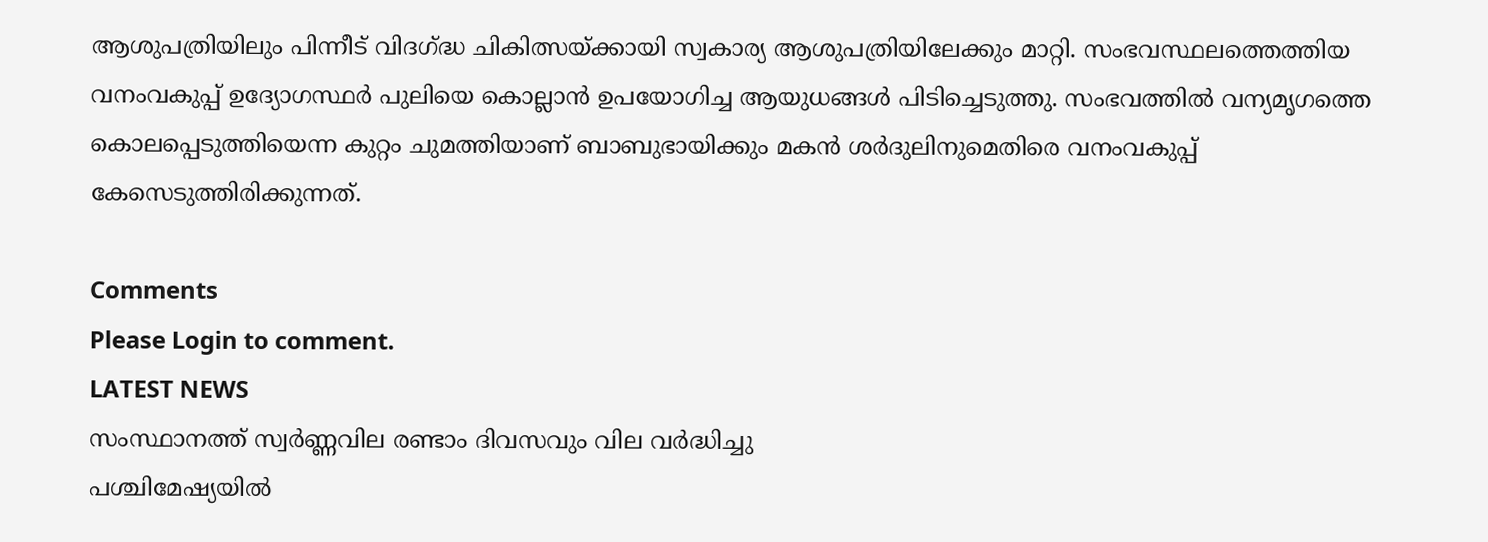ആശുപത്രിയിലും പിന്നീട് വിദഗ്ദ്ധ ചികിത്സയ്ക്കായി സ്വകാര്യ ആശുപത്രിയിലേക്കും മാറ്റി. സംഭവസ്ഥലത്തെത്തിയ വനംവകുപ്പ് ഉദ്യോഗസ്ഥർ പുലിയെ കൊല്ലാൻ ഉപയോഗിച്ച ആയുധങ്ങള്‍ പിടിച്ചെടുത്തു. സംഭവത്തില്‍ വന്യമൃഗത്തെ കൊലപ്പെടുത്തിയെന്ന കുറ്റം ചുമത്തിയാണ് ബാബുഭായിക്കും മകൻ ശർദുലിനുമെതിരെ വനംവകുപ്പ് കേസെടുത്തിരിക്കുന്നത്.

Comments
Please Login to comment.
LATEST NEWS
സംസ്ഥാനത്ത് സ്വർണ്ണവില രണ്ടാം ദിവസവും വില വർദ്ധിച്ചു
പശ്ചിമേഷ്യയില്‍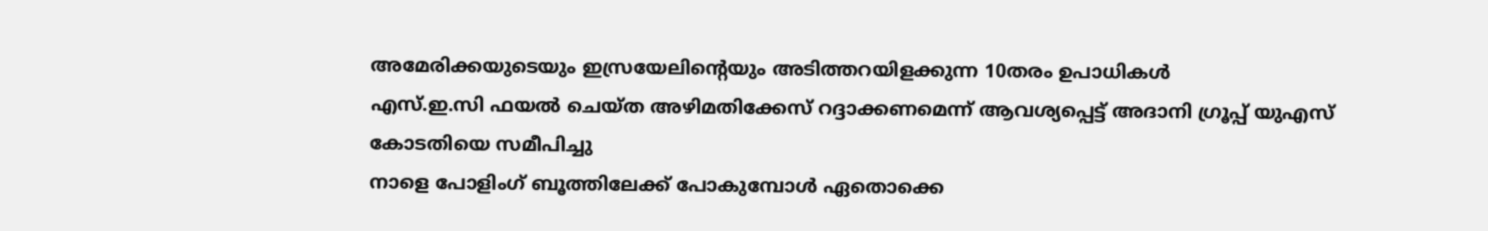അമേരിക്കയുടെയും ഇസ്രയേലിന്‍റെയും അടിത്തറയിളക്കുന്ന 10തരം ഉപാധികള്‍
എസ്‌.ഇ.സി ഫയൽ ചെയ്ത അഴിമതിക്കേസ് റദ്ദാക്കണമെന്ന് ആവശ്യപ്പെട്ട് അദാനി ഗ്രൂപ്പ് യുഎസ് കോടതിയെ സമീപിച്ചു
നാളെ പോളിംഗ് ബൂത്തിലേക്ക് പോകുമ്പോൾ ഏതൊക്കെ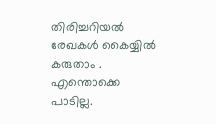തിരിച്ചറിയല്‍ രേഖകള്‍ കൈയ്യിൽ കരുതാം . എന്തൊക്കെ പാടില്ല.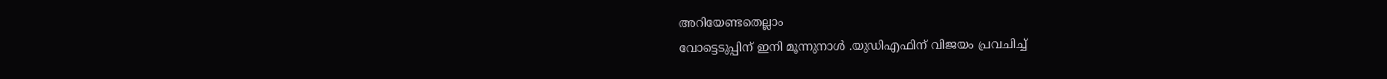അറിയേണ്ടതെല്ലാം
വോട്ടെടുപ്പിന് ഇനി മൂന്നുനാൾ .യുഡിഎഫിന് വിജയം പ്രവചിച്ച്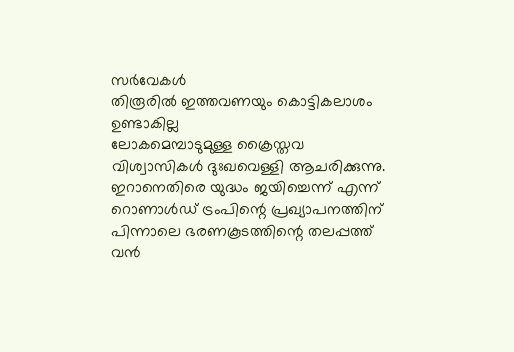സർവേകൾ
തിരൂരിൽ ഇത്തവണയും കൊട്ടികലാശം ഉണ്ടാകില്ല
ലോകമെമ്പാടുമുള്ള ക്രൈസ്തവ വിശ്വാസികൾ ദുഃഖവെള്ളി ആചരിക്കുന്നു.
ഇറാനെതിരെ യുദ്ധം ജയിച്ചെന്ന് എന്ന് റൊണാൾഡ് ട്രംപിന്റെ പ്രഖ്യാപനത്തിന് പിന്നാലെ ഭരണകൂടത്തിന്റെ തലപ്പത്ത് വൻ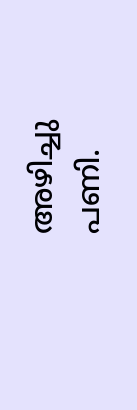അഴിച്ചു പണി.